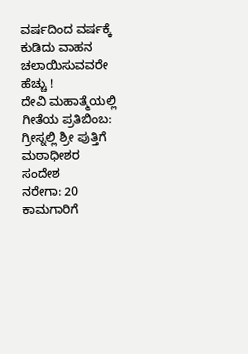ವರ್ಷದಿಂದ ವರ್ಷಕ್ಕೆ ಕುಡಿದು ವಾಹನ ಚಲಾಯಿಸುವವರೇ ಹೆಚ್ಚು !
ದೇವಿ ಮಹಾತ್ಮೆಯಲ್ಲಿ ಗೀತೆಯ ಪ್ರತಿಬಿಂಬ: ಗ್ರೀಸ್ನಲ್ಲಿ ಶ್ರೀ ಪುತ್ತಿಗೆ ಮಠಾಧೀಶರ ಸಂದೇಶ
ನರೇಗಾ: 20 ಕಾಮಗಾರಿಗೆ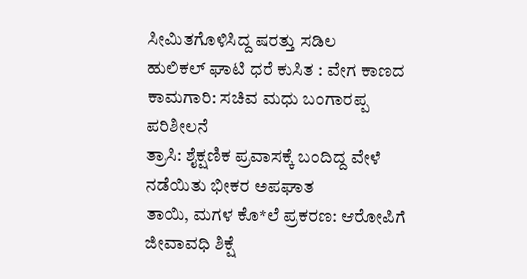ಸೀಮಿತಗೊಳಿಸಿದ್ದ ಷರತ್ತು ಸಡಿಲ
ಹುಲಿಕಲ್ ಘಾಟಿ ಧರೆ ಕುಸಿತ : ವೇಗ ಕಾಣದ ಕಾಮಗಾರಿ: ಸಚಿವ ಮಧು ಬಂಗಾರಪ್ಪ ಪರಿಶೀಲನೆ
ತ್ರಾಸಿ: ಶೈಕ್ಷಣಿಕ ಪ್ರವಾಸಕ್ಕೆ ಬಂದಿದ್ದ ವೇಳೆ ನಡೆಯಿತು ಭೀಕರ ಅಪಘಾತ
ತಾಯಿ, ಮಗಳ ಕೊ*ಲೆ ಪ್ರಕರಣ: ಆರೋಪಿಗೆ ಜೀವಾವಧಿ ಶಿಕ್ಷೆ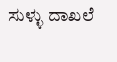ಸುಳ್ಳು ದಾಖಲೆ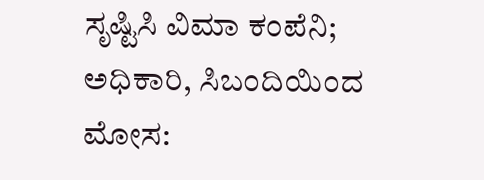ಸೃಷ್ಟಿಸಿ ವಿಮಾ ಕಂಪೆನಿ; ಅಧಿಕಾರಿ, ಸಿಬಂದಿಯಿಂದ ಮೋಸ: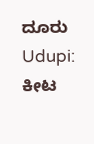ದೂರು
Udupi: ಕೀಟ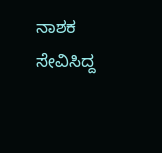ನಾಶಕ ಸೇವಿಸಿದ್ದ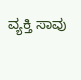ವ್ಯಕ್ತಿ ಸಾವು